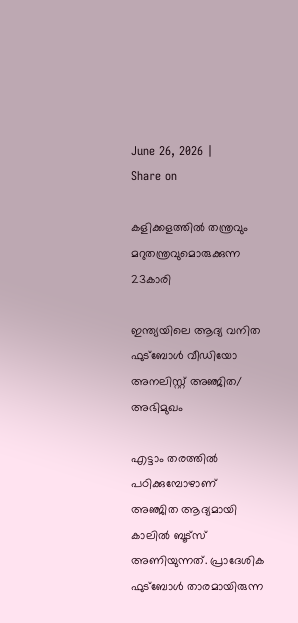June 26, 2026 |
Share on

കളിക്കളത്തില്‍ തന്ത്രവും മറുതന്ത്രവുമൊരുക്കുന്ന 23കാരി

ഇന്ത്യയിലെ ആദ്യ വനിത ഫുട്‌ബോള്‍ വീഡിയോ അനലിസ്റ്റ് അഞ്ജിത/ അഭിമുഖം

എട്ടാം തരത്തിൽ പഠിക്കുമ്പോഴാണ്  അഞ്ജിത ആദ്യമായി കാലിൽ ബൂട്സ് അണിയുന്നത്. പ്രാദേശിക ഫുട്ബോൾ താരമായിരുന്ന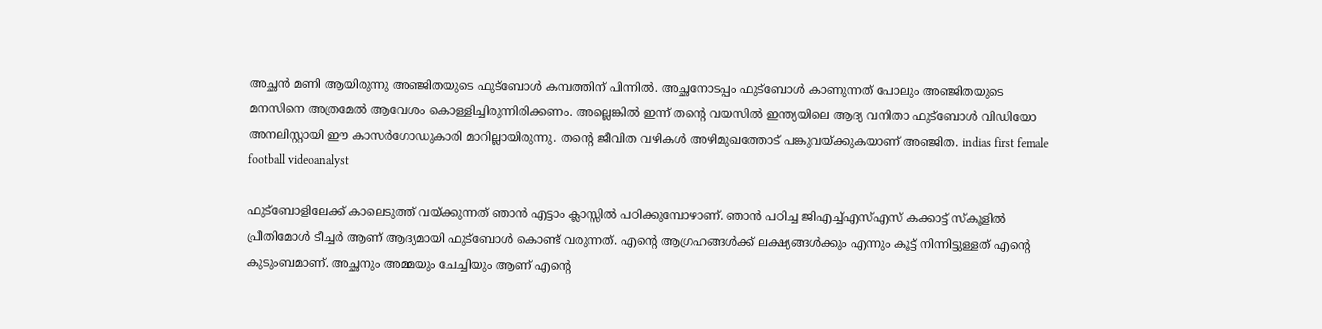അച്ഛൻ മണി ആയിരുന്നു അഞ്ജിതയുടെ ഫുട്ബോൾ കമ്പത്തിന്‌ പിന്നിൽ. അച്ഛനോടപ്പം ഫുട്ബോൾ കാണുന്നത് പോലും അഞ്ജിതയുടെ മനസിനെ അത്രമേൽ ആവേശം കൊള്ളിച്ചിരുന്നിരിക്കണം. അല്ലെങ്കിൽ ഇന്ന് തന്റെ വയസിൽ ഇന്ത്യയിലെ ആദ്യ വനിതാ ഫുട്ബോൾ വിഡിയോ അനലിസ്റ്റായി ഈ കാസര്‍ഗോഡുകാരി മാറില്ലായിരുന്നു. തന്റെ ജീവിത വഴികൾ അഴിമുഖത്തോട് പങ്കുവയ്ക്കുകയാണ് അഞ്ജിത. indias first female football videoanalyst

ഫുട്ബോളിലേക്ക് കാലെടുത്ത് വയ്ക്കുന്നത് ഞാൻ എട്ടാം ക്ലാസ്സിൽ പഠിക്കുമ്പോഴാണ്. ഞാൻ പഠിച്ച ജിഎച്ച്എസ്എസ് കക്കാട്ട് സ്കൂളിൽ പ്രീതിമോൾ ടീച്ചർ ആണ് ആദ്യമായി ഫുട്ബോൾ കൊണ്ട് വരുന്നത്. എന്റെ ആഗ്രഹങ്ങൾക്ക് ലക്ഷ്യങ്ങൾക്കും എന്നും കൂട്ട് നിന്നിട്ടുള്ളത് എന്റെ കുടുംബമാണ്. അച്ഛനും അമ്മയും ചേച്ചിയും ആണ് എന്റെ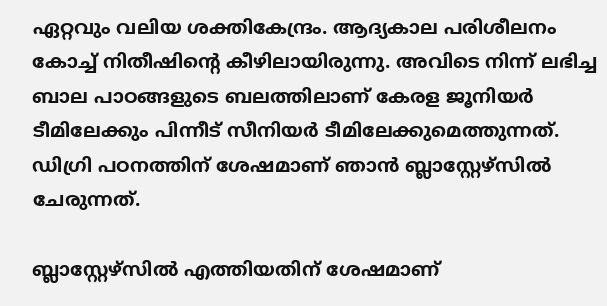ഏറ്റവും വലിയ ശക്തികേന്ദ്രം. ആദ്യകാല പരിശീലനം കോച്ച് നിതീഷിന്റെ കീഴിലായിരുന്നു. അവിടെ നിന്ന് ലഭിച്ച ബാല പാഠങ്ങളുടെ ബലത്തിലാണ് കേരള ജൂനിയർ ടീമിലേക്കും പിന്നീട് സീനിയർ ടീമിലേക്കുമെത്തുന്നത്. ഡിഗ്രി പഠനത്തിന് ശേഷമാണ് ഞാൻ ബ്ലാസ്റ്റേഴ്സിൽ ചേരുന്നത്.

ബ്ലാസ്റ്റേഴ്സിൽ എത്തിയതിന് ശേഷമാണ്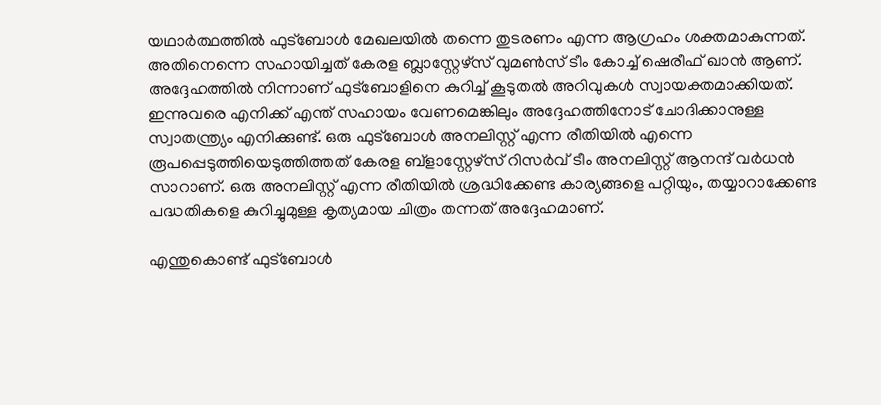യഥാർത്ഥത്തിൽ ഫുട്ബോൾ മേഖലയിൽ തന്നെ തുടരണം എന്ന ആഗ്രഹം ശക്തമാകുന്നത്. അതിനെന്നെ സഹായിച്ചത് കേരള ബ്ലാസ്റ്റേഴ്‌സ് വുമൺസ് ടീം കോച്ച് ഷെരീഫ് ഖാൻ ആണ്. അദ്ദേഹത്തിൽ നിന്നാണ് ഫുട്ബോളിനെ കുറിച്ച് കൂടുതൽ അറിവുകൾ സ്വായക്തമാക്കിയത്. ഇന്നുവരെ എനിക്ക് എന്ത് സഹായം വേണമെങ്കിലും അദ്ദേഹത്തിനോട് ചോദിക്കാനുള്ള സ്വാതന്ത്ര്യം എനിക്കുണ്ട്. ഒരു ഫുട്ബോൾ അനലിസ്റ്റ് എന്ന രീതിയിൽ എന്നെ രൂപപ്പെടുത്തിയെടുത്തിത്തത് കേരള ബ്ളാസ്റ്റേഴ്സ് റിസർവ് ടീം അനലിസ്റ്റ് ആനന്ദ് വർധൻ സാറാണ്. ഒരു അനലിസ്റ്റ് എന്ന രീതിയിൽ ശ്രദ്ധിക്കേണ്ട കാര്യങ്ങളെ പറ്റിയും, തയ്യാറാക്കേണ്ട പദ്ധതികളെ കുറിച്ചുമുള്ള കൃത്യമായ ചിത്രം തന്നത് അദ്ദേഹമാണ്.

എന്തുകൊണ്ട് ഫുട്ബോൾ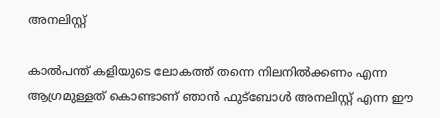അനലിസ്റ്റ്

കാൽപന്ത് കളിയുടെ ലോകത്ത് തന്നെ നിലനിൽക്കണം എന്ന ആഗ്രമുള്ളത് കൊണ്ടാണ് ഞാൻ ഫുട്ബോൾ അനലിസ്റ്റ് എന്ന ഈ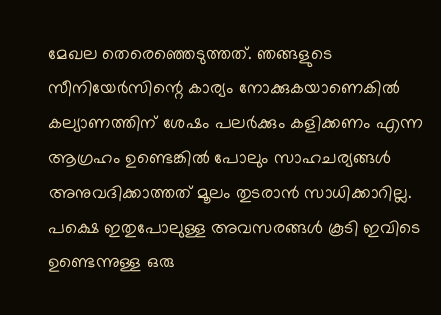മേഖല തെരെഞ്ഞെടുത്തത്. ഞങ്ങളുടെ സീനിയേർസിന്റെ കാര്യം നോക്കുകയാണെകിൽ കല്യാണത്തിന് ശേഷം പലർക്കും കളിക്കണം എന്ന ആഗ്രഹം ഉണ്ടെങ്കിൽ പോലും സാഹചര്യങ്ങൾ അനുവദിക്കാത്തത് മൂലം തുടരാൻ സാധിക്കാറില്ല. പക്ഷെ ഇതുപോലുള്ള അവസരങ്ങൾ കൂടി ഇവിടെ ഉണ്ടെന്നുള്ള ഒരു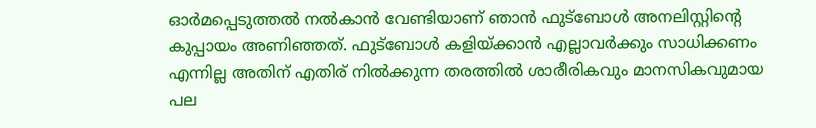ഓർമപ്പെടുത്തൽ നൽകാൻ വേണ്ടിയാണ് ഞാൻ ഫുട്ബോൾ അനലിസ്റ്റിന്റെ കുപ്പായം അണിഞ്ഞത്. ഫുട്ബോൾ കളിയ്ക്കാൻ എല്ലാവർക്കും സാധിക്കണം എന്നില്ല അതിന് എതിര് നിൽക്കുന്ന തരത്തിൽ ശാരീരികവും മാനസികവുമായ പല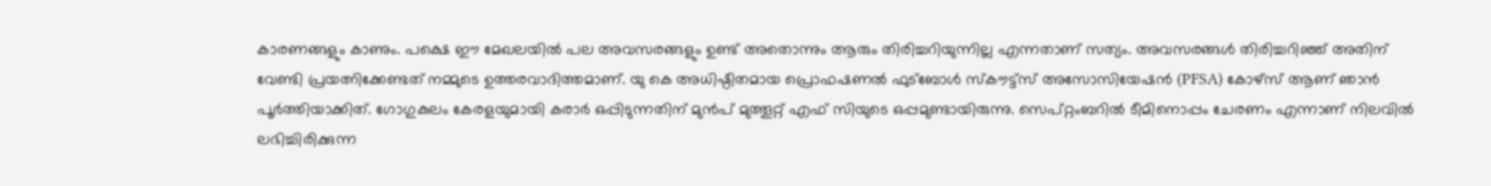കാരണങ്ങളും കാണും. പക്ഷെ ഈ മേഖലയിൽ പല അവസരങ്ങളും ഉണ്ട് അതൊന്നും ആരും തിരിച്ചറിയുന്നില്ല എന്നതാണ് സത്യം. അവസരങ്ങൾ തിരിച്ചറിഞ്ഞ് അതിന് വേണ്ടി പ്രയത്നിക്കേണ്ടത് നമ്മുടെ ഉത്തരവാദിത്തമാണ്. യു കെ അധിഷ്ഠിതമായ പ്രൊഫഷണൽ ഫുട്ബോൾ സ്കൗട്ട്സ് അസോസിയേഷൻ (PFSA) കോഴ്സ് ആണ് ഞാൻ പൂർത്തിയാക്കിത്. ഗോഗുകുലം കേരളയുമായി കരാർ ഒപ്പിടുന്നതിന് മുൻപ് മുത്തൂറ്റ് എഫ് സിയുടെ ഒപ്പമുണ്ടായിരുന്നു. സെപ്റ്റംബറിൽ ടീമിനൊപ്പം ചേരണം എന്നാണ് നിലവിൽ ലഭിച്ചിരിക്കുന്ന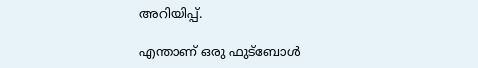അറിയിപ്പ്.

എന്താണ് ഒരു ഫുട്ബോൾ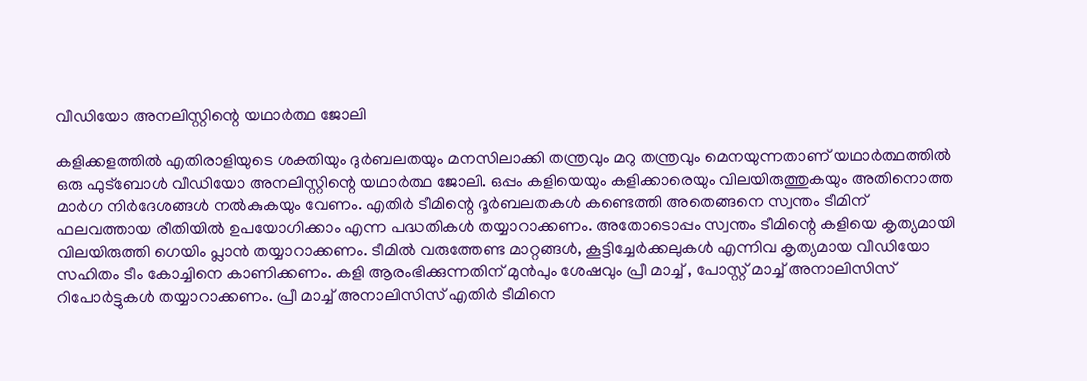വീഡിയോ അനലിസ്റ്റിന്റെ യഥാർത്ഥ ജോലി

കളിക്കളത്തിൽ എതിരാളിയുടെ ശക്തിയും ദുർബലതയും മനസിലാക്കി തന്ത്രവും മറു തന്ത്രവും മെനയുന്നതാണ് യഥാർത്ഥത്തിൽ ഒരു ഫുട്ബോൾ വീഡിയോ അനലിസ്റ്റിന്റെ യഥാർത്ഥ ജോലി. ഒപ്പം കളിയെയും കളിക്കാരെയും വിലയിരുത്തുകയും അതിനൊത്ത മാർഗ നിർദേശങ്ങൾ നൽകുകയും വേണം. എതിർ ടീമിന്റെ ദൂർബലതകൾ കണ്ടെത്തി അതെങ്ങനെ സ്വന്തം ടീമിന് ഫലവത്തായ രീതിയിൽ ഉപയോഗിക്കാം എന്ന പദ്ധതികൾ തയ്യാറാക്കണം. അതോടൊപ്പം സ്വന്തം ടീമിന്റെ കളിയെ കൃത്യമായി വിലയിരുത്തി ഗെയിം പ്ലാൻ തയ്യാറാക്കണം. ടീമിൽ വരുത്തേണ്ട മാറ്റങ്ങൾ, കൂട്ടിച്ചേർക്കലുകൾ എന്നിവ കൃത്യമായ വീഡിയോ സഹിതം ടീം കോച്ചിനെ കാണിക്കണം. കളി ആരംഭിക്കുന്നതിന് മുൻപും ശേഷവും പ്രീ മാച്ച് , പോസ്റ്റ് മാച്ച് അനാലിസിസ് റിപോർട്ടുകൾ തയ്യാറാക്കണം. പ്രീ മാച്ച് അനാലിസിസ് എതിർ ടീമിനെ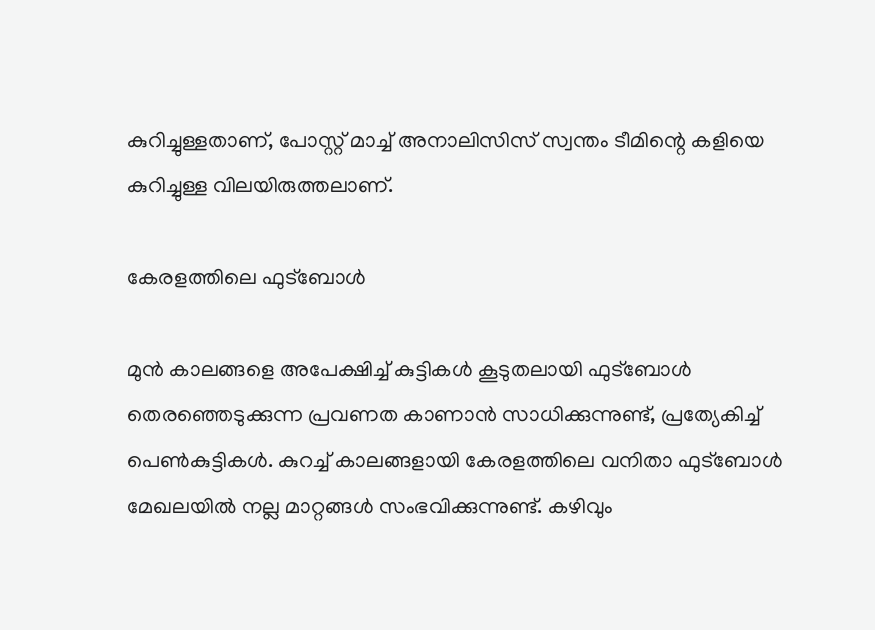കുറിച്ചുള്ളതാണ്, പോസ്റ്റ് മാച്ച് അനാലിസിസ് സ്വന്തം ടീമിന്റെ കളിയെ കുറിച്ചുള്ള വിലയിരുത്തലാണ്.

കേരളത്തിലെ ഫുട്ബോൾ

മുൻ കാലങ്ങളെ അപേക്ഷിച്ച് കുട്ടികൾ കൂടുതലായി ഫുട്ബോൾ തെരഞ്ഞെടുക്കുന്ന പ്രവണത കാണാൻ സാധിക്കുന്നുണ്ട്, പ്രത്യേകിച്ച് പെൺകുട്ടികൾ. കുറച്ച് കാലങ്ങളായി കേരളത്തിലെ വനിതാ ഫുട്ബോൾ മേഖലയിൽ നല്ല മാറ്റങ്ങൾ സംഭവിക്കുന്നുണ്ട്. കഴിവും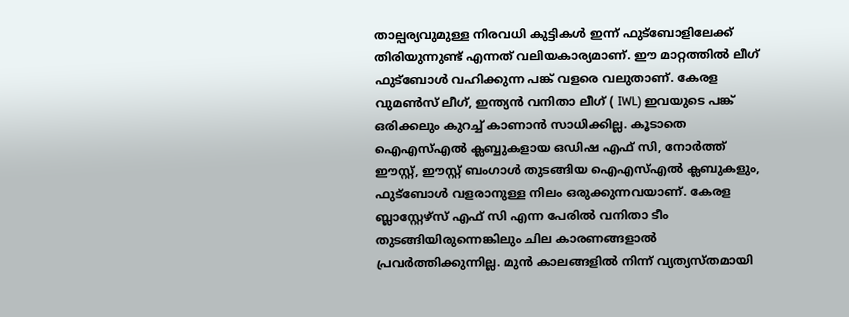താല്പര്യവുമുള്ള നിരവധി കുട്ടികൾ ഇന്ന് ഫുട്ബോളിലേക്ക് തിരിയുന്നുണ്ട് എന്നത് വലിയകാര്യമാണ്. ഈ മാറ്റത്തിൽ ലീഗ് ഫുട്ബോൾ വഹിക്കുന്ന പങ്ക് വളരെ വലുതാണ്. കേരള വുമൺസ് ലീഗ്, ഇന്ത്യൻ വനിതാ ലീഗ് ( IWL) ഇവയുടെ പങ്ക് ഒരിക്കലും കുറച്ച് കാണാൻ സാധിക്കില്ല. കൂടാതെ ഐഎസ്എൽ ക്ലബ്ബുകളായ ഒഡിഷ എഫ് സി, നോർത്ത് ഈസ്റ്റ്, ഈസ്റ്റ് ബംഗാൾ തുടങ്ങിയ ഐഎസ്എൽ ക്ലബുകളും, ഫുട്ബോൾ വളരാനുള്ള നിലം ഒരുക്കുന്നവയാണ്. കേരള ബ്ലാസ്റ്റേഴ്‌സ് എഫ് സി എന്ന പേരിൽ വനിതാ ടീം തുടങ്ങിയിരുന്നെങ്കിലും ചില കാരണങ്ങളാൽ പ്രവർത്തിക്കുന്നില്ല. മുൻ കാലങ്ങളിൽ നിന്ന് വ്യത്യസ്തമായി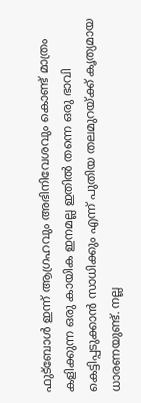ഫുട്ബോൾ ഇന്ന് ആഗ്രഹവും അഭിനിവേശവും കൊണ്ട് മാത്രം കളിക്കുന്ന ഒരു കായിക ഇനമല്ല ഇതിൽ തന്നെ ഒരു ഭാവി കെട്ടിപ്പടുക്കാൻ സാധിക്കും എന്ന് പുതിയ തലമുറയ്ക്ക് കൃത്യമായ ധാരണയുണ്ട്. നല്ല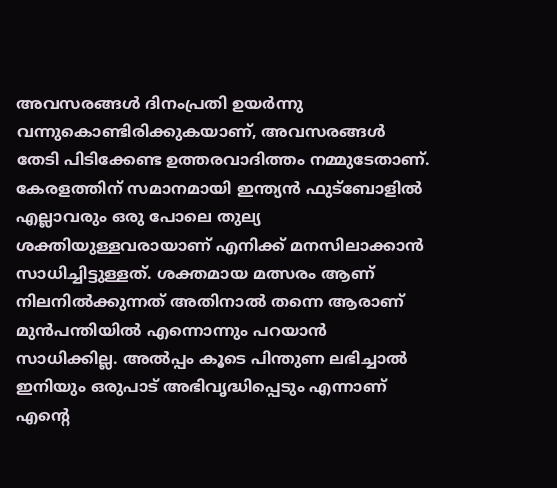അവസരങ്ങൾ ദിനംപ്രതി ഉയർന്നു വന്നുകൊണ്ടിരിക്കുകയാണ്, അവസരങ്ങൾ തേടി പിടിക്കേണ്ട ഉത്തരവാദിത്തം നമ്മുടേതാണ്. കേരളത്തിന് സമാനമായി ഇന്ത്യൻ ഫുട്ബോളിൽ എല്ലാവരും ഒരു പോലെ തുല്യ ശക്തിയുള്ളവരായാണ് എനിക്ക് മനസിലാക്കാൻ സാധിച്ചിട്ടുള്ളത്. ശക്തമായ മത്സരം ആണ് നിലനിൽക്കുന്നത് അതിനാൽ തന്നെ ആരാണ് മുൻപന്തിയിൽ എന്നൊന്നും പറയാൻ സാധിക്കില്ല. അൽപ്പം കൂടെ പിന്തുണ ലഭിച്ചാൽ ഇനിയും ഒരുപാട് അഭിവൃദ്ധിപ്പെടും എന്നാണ് എന്റെ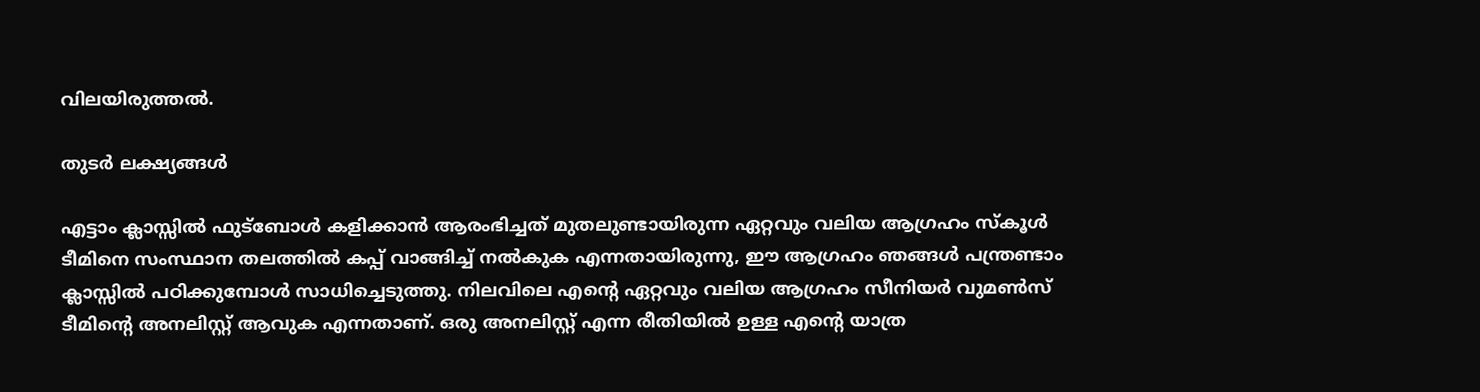വിലയിരുത്തൽ.

തുടർ ലക്ഷ്യങ്ങൾ

എട്ടാം ക്ലാസ്സിൽ ഫുട്ബോൾ കളിക്കാൻ ആരംഭിച്ചത് മുതലുണ്ടായിരുന്ന ഏറ്റവും വലിയ ആഗ്രഹം സ്കൂൾ ടീമിനെ സംസ്ഥാന തലത്തിൽ കപ്പ് വാങ്ങിച്ച് നൽകുക എന്നതായിരുന്നു, ഈ ആഗ്രഹം ഞങ്ങൾ പന്ത്രണ്ടാം ക്ലാസ്സിൽ പഠിക്കുമ്പോൾ സാധിച്ചെടുത്തു. നിലവിലെ എന്റെ ഏറ്റവും വലിയ ആഗ്രഹം സീനിയർ വുമൺസ് ടീമിന്റെ അനലിസ്റ്റ് ആവുക എന്നതാണ്. ഒരു അനലിസ്റ്റ് എന്ന രീതിയിൽ ഉള്ള എന്റെ യാത്ര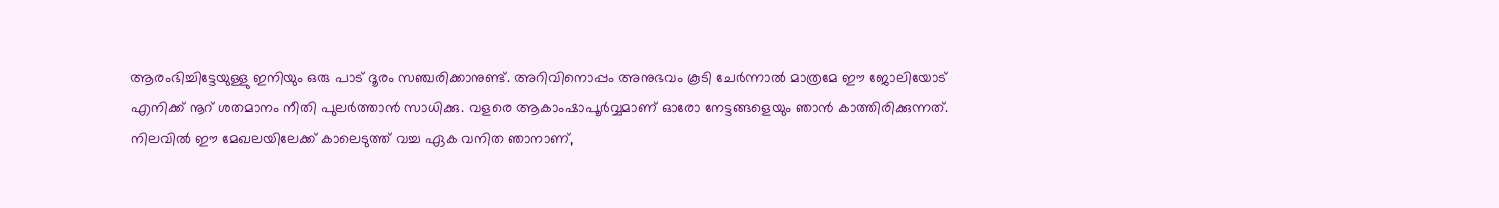ആരംഭിച്ചിട്ടേയുള്ളു ഇനിയും ഒരു പാട് ദൂരം സഞ്ചരിക്കാനുണ്ട്. അറിവിനൊപ്പം അനുഭവം കൂടി ചേർന്നാൽ മാത്രമേ ഈ ജോലിയോട് എനിക്ക് നൂറ് ശതമാനം നീതി പുലർത്താൻ സാധിക്കു. വളരെ ആകാംഷാപൂർവ്വമാണ് ഓരോ നേട്ടങ്ങളെയും ഞാൻ കാത്തിരിക്കുന്നത്. നിലവിൽ ഈ മേഖലയിലേക്ക് കാലെടുത്ത് വച്ച ഏക വനിത ഞാനാണ്,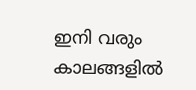ഇനി വരും കാലങ്ങളിൽ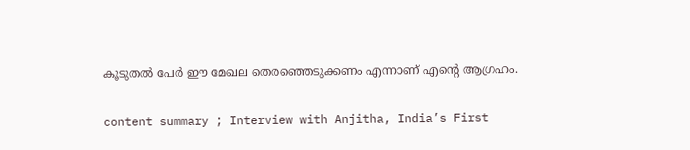കൂടുതൽ പേർ ഈ മേഖല തെരഞ്ഞെടുക്കണം എന്നാണ് എന്റെ ആഗ്രഹം.

content summary ; Interview with Anjitha, India’s First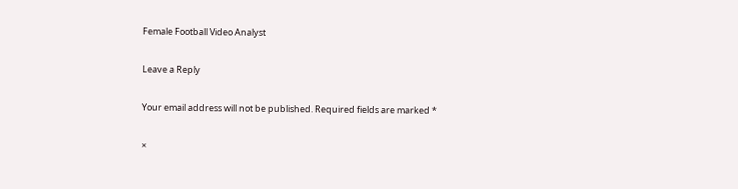Female Football Video Analyst

Leave a Reply

Your email address will not be published. Required fields are marked *

×